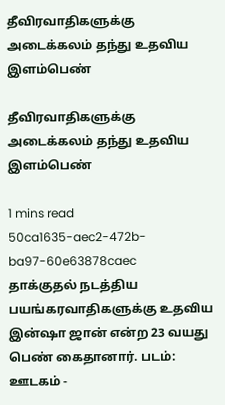தீவிரவாதிகளுக்கு அடைக்கலம் தந்து உதவிய இளம்பெண்

தீவிரவாதிகளுக்கு அடைக்கலம் தந்து உதவிய இளம்பெண்

1 mins read
50ca1635-aec2-472b-ba97-60e63878caec
தாக்குதல் நடத்திய பயங்கரவாதிகளுக்கு உதவிய இன்ஷா ஜான் என்ற 23 வயது பெண் கைதானார். படம்: ஊடகம் -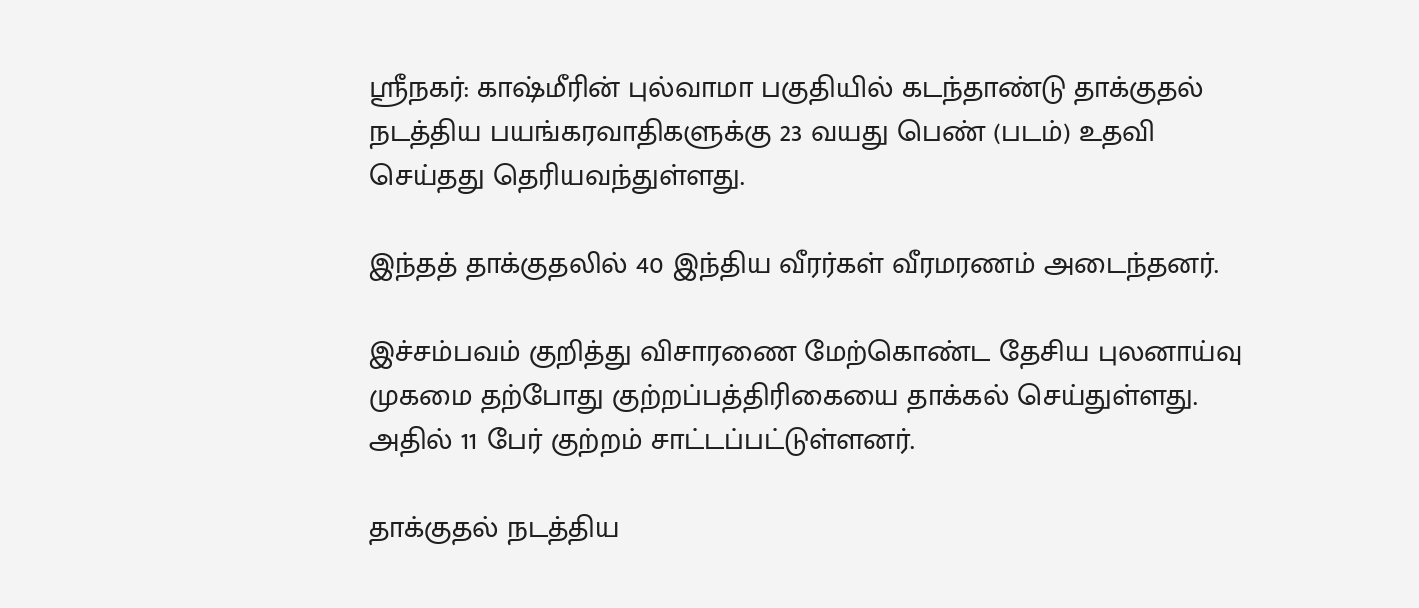ஸ்ரீநகர்: காஷ்மீரின் புல்வாமா பகுதியில் கடந்தாண்டு தாக்குதல் நடத்திய பயங்கரவாதிகளுக்கு 23 வயது பெண் (படம்) உதவி செய்தது தெரியவந்துள்ளது.

இந்தத் தாக்குதலில் 40 இந்திய வீரர்கள் வீரமரணம் அடைந்தனர்.

இச்சம்பவம் குறித்து விசாரணை மேற்கொண்ட தேசிய புலனாய்வு முகமை தற்போது குற்றப்பத்திரிகையை தாக்கல் செய்துள்ளது. அதில் 11 பேர் குற்றம் சாட்டப்பட்டுள்ளனர்.

தாக்குதல் நடத்திய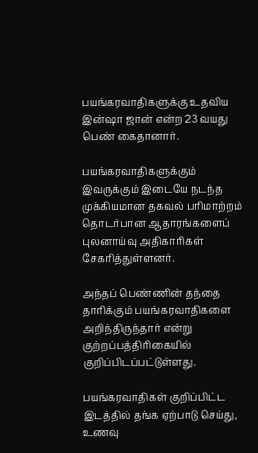பயங்கரவாதிகளுக்கு உதவிய இன்ஷா ஜான் என்ற 23 வயது பெண் கைதானார்.

பயங்கரவாதிகளுக்கும் இவருக்கும் இடையே நடந்த முக்கியமான தகவல் பரிமாற்றம் தொடர்பான ஆதாரங்களைப் புலனாய்வு அதிகாரிகள் சேகரித்துள்ளனர்.

அந்தப் பெண்ணின் தந்தை தாரிக்கும் பயங்கரவாதிகளை அறிந்திருந்தார் என்று குற்றப்பத்திரிகையில் குறிப்பிடப்பட்டுள்ளது.

பயங்கரவாதிகள் குறிப்பிட்ட இடத்தில் தங்க ஏற்பாடு செய்து, உணவு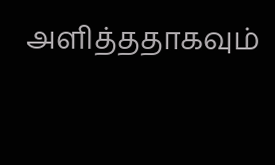அளித்ததாகவும்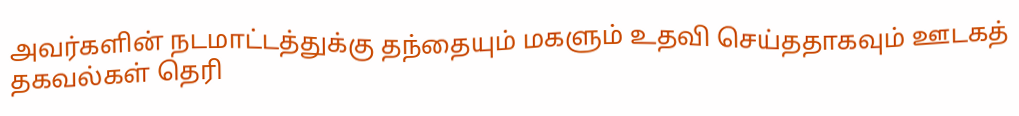அவர்களின் நடமாட்டத்துக்கு தந்தையும் மகளும் உதவி செய்ததாகவும் ஊடகத் தகவல்கள் தெரி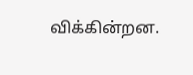விக்கின்றன.